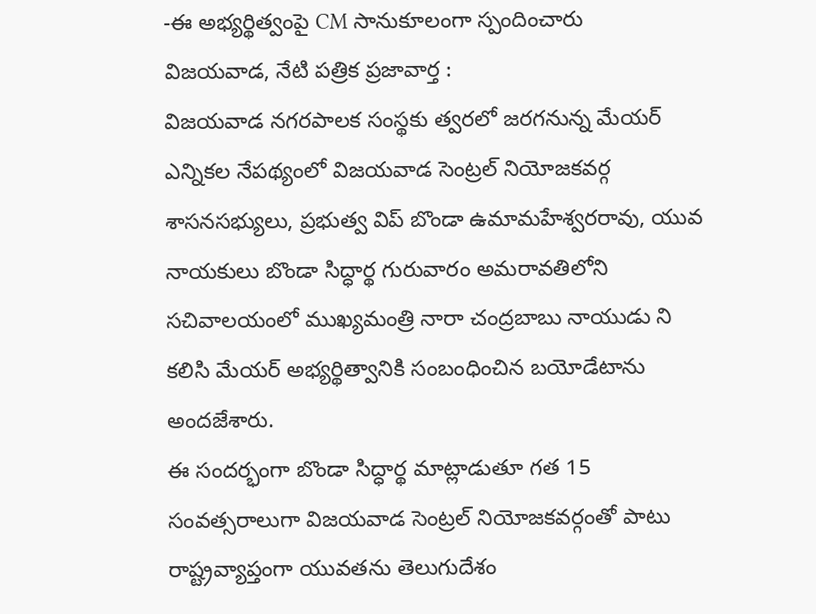-ఈ అభ్యర్థిత్వంపై CM సానుకూలంగా స్పందించారు
విజయవాడ, నేటి పత్రిక ప్రజావార్త :
విజయవాడ నగరపాలక సంస్థకు త్వరలో జరగనున్న మేయర్ ఎన్నికల నేపథ్యంలో విజయవాడ సెంట్రల్ నియోజకవర్గ శాసనసభ్యులు, ప్రభుత్వ విప్ బొండా ఉమామహేశ్వరరావు, యువ నాయకులు బొండా సిద్ధార్థ గురువారం అమరావతిలోని సచివాలయంలో ముఖ్యమంత్రి నారా చంద్రబాబు నాయుడు ని కలిసి మేయర్ అభ్యర్థిత్వానికి సంబంధించిన బయోడేటాను అందజేశారు.
ఈ సందర్భంగా బొండా సిద్ధార్థ మాట్లాడుతూ గత 15 సంవత్సరాలుగా విజయవాడ సెంట్రల్ నియోజకవర్గంతో పాటు రాష్ట్రవ్యాప్తంగా యువతను తెలుగుదేశం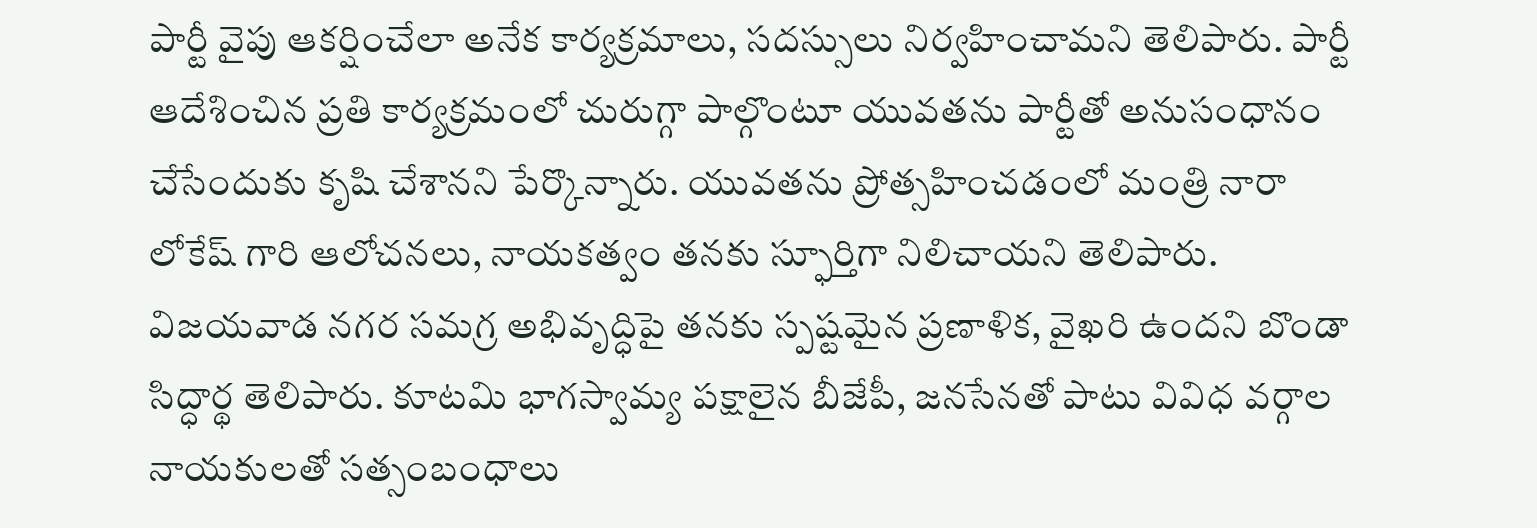పార్టీ వైపు ఆకర్షించేలా అనేక కార్యక్రమాలు, సదస్సులు నిర్వహించామని తెలిపారు. పార్టీ ఆదేశించిన ప్రతి కార్యక్రమంలో చురుగ్గా పాల్గొంటూ యువతను పార్టీతో అనుసంధానం చేసేందుకు కృషి చేశానని పేర్కొన్నారు. యువతను ప్రోత్సహించడంలో మంత్రి నారా లోకేష్ గారి ఆలోచనలు, నాయకత్వం తనకు స్ఫూర్తిగా నిలిచాయని తెలిపారు. విజయవాడ నగర సమగ్ర అభివృద్ధిపై తనకు స్పష్టమైన ప్రణాళిక, వైఖరి ఉందని బొండా సిద్ధార్థ తెలిపారు. కూటమి భాగస్వామ్య పక్షాలైన బీజేపీ, జనసేనతో పాటు వివిధ వర్గాల నాయకులతో సత్సంబంధాలు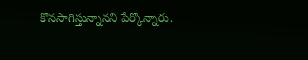కొనసాగిస్తున్నానని పేర్కొన్నారు.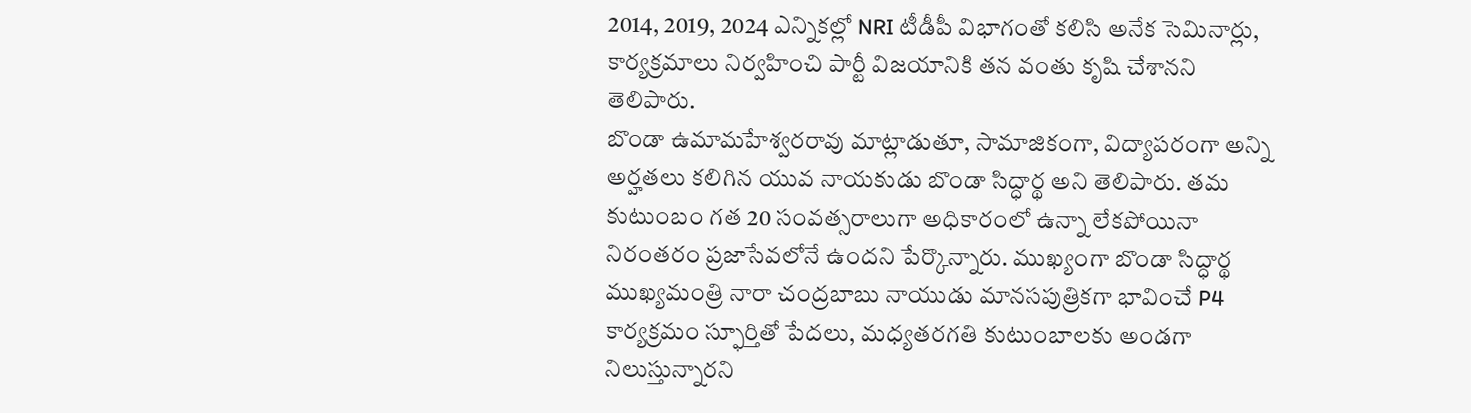2014, 2019, 2024 ఎన్నికల్లో NRI టీడీపీ విభాగంతో కలిసి అనేక సెమినార్లు, కార్యక్రమాలు నిర్వహించి పార్టీ విజయానికి తన వంతు కృషి చేశానని తెలిపారు.
బొండా ఉమామహేశ్వరరావు మాట్లాడుతూ, సామాజికంగా, విద్యాపరంగా అన్ని అర్హతలు కలిగిన యువ నాయకుడు బొండా సిద్ధార్థ అని తెలిపారు. తమ కుటుంబం గత 20 సంవత్సరాలుగా అధికారంలో ఉన్నా లేకపోయినా నిరంతరం ప్రజాసేవలోనే ఉందని పేర్కొన్నారు. ముఖ్యంగా బొండా సిద్ధార్థ ముఖ్యమంత్రి నారా చంద్రబాబు నాయుడు మానసపుత్రికగా భావించే P4 కార్యక్రమం స్ఫూర్తితో పేదలు, మధ్యతరగతి కుటుంబాలకు అండగా నిలుస్తున్నారని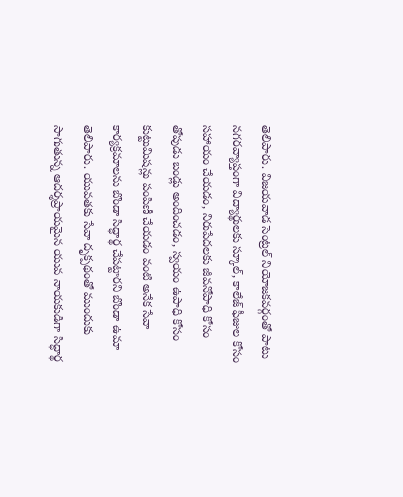తెలిపారు. విజయవాడ సెంట్రల్ నియోజకవర్గంతో పాటు నగరవ్యాప్తంగా విద్యార్థులకు స్కూల్, కాలేజ్ ఫీజుల కోసం సహాయం చేయడం, నిరుపేదలకు జీవనోపాధి కోసం తోపుడు బండ్లు అందించడం, స్వయం ఉపాధి కోసం కుట్టుమిషన్లు పంపిణీ చేయడం వంటి అనేక సేవా కార్యక్రమాలను బొండా సిద్ధార్థ చేపట్టారని బొండా ఉమా తెలిపారు. యువతకు సేవా దృక్పథంతో ముందుకు సాగుతున్న ఆదర్శప్రాయమైన యువ నాయకుడిగా సిద్ధార్థ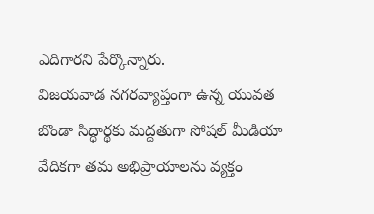ఎదిగారని పేర్కొన్నారు.
విజయవాడ నగరవ్యాప్తంగా ఉన్న యువత బొండా సిద్ధార్థకు మద్దతుగా సోషల్ మీడియా వేదికగా తమ అభిప్రాయాలను వ్యక్తం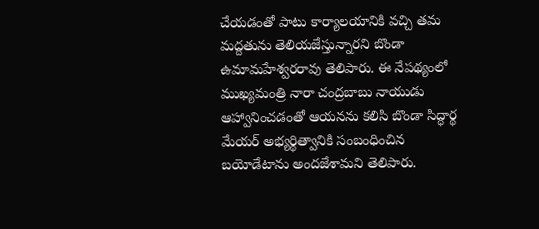చేయడంతో పాటు కార్యాలయానికి వచ్చి తమ మద్దతును తెలియజేస్తున్నారని బొండా ఉమామహేశ్వరరావు తెలిపారు. ఈ నేపథ్యంలో ముఖ్యమంత్రి నారా చంద్రబాబు నాయుడు ఆహ్వానించడంతో ఆయనను కలిసి బొండా సిద్ధార్థ మేయర్ అభ్యర్థిత్వానికి సంబంధించిన బయోడేటాను అందజేశామని తెలిపారు.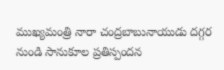ముఖ్యమంత్రి నారా చంద్రబాబునాయుడు దగ్గర నుండి సానుకూల ప్రతిస్పందన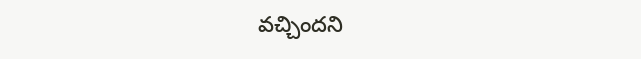వచ్చిందని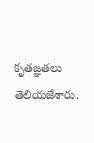కృతజ్ఞతలు తెలియజేశారు.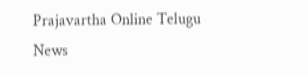Prajavartha Online Telugu News